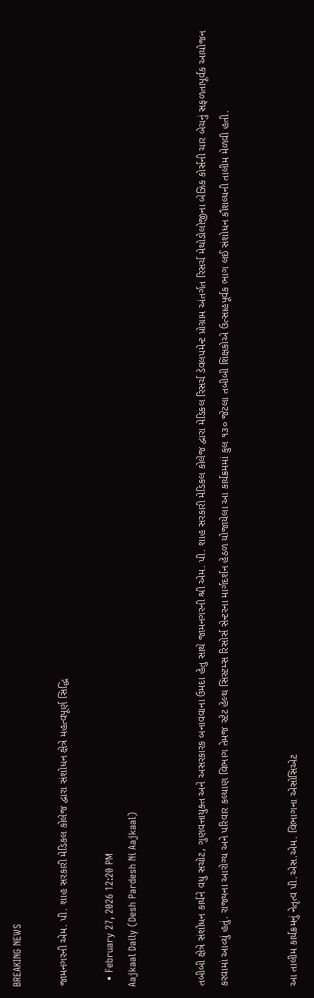BREAKING NEWS

જામનગરની એમ. પી. શાહ સરકારી મેડિકલ કોલેજ દ્વારા સંશોધન ક્ષેત્રે મહત્વપૂર્ણ સિદ્ધિ

  • February 27, 2026 12:20 PM
Aajkaal Daily (Desh Pardesh Ni Aajkaal)


તબીબી ક્ષેત્રે સંશોધન કાર્યને વધુ સચોટ, ગુણવત્તાયુક્ત અને અસરકારક બનાવવાના ઉમદા હેતુ સાથે જામનગરની શ્રી એમ. પી. શાહ સરકારી મેડિકલ કોલેજ દ્વારા મેડિકલ રિસર્ચ ડેવલપમેન્ટ પ્રોગ્રામ અંતર્ગત રિસર્ચ મેથોડોલોજીના બેઝિક કોર્સની ચાર બેચનું સફળતાપૂર્વક આયોજન કરવામાં આવ્યું હતું. રાજ્યના આરોગ્ય અને પરિવાર કલ્યાણ વિભાગ તેમજ સ્ટેટ હેલ્થ સિસ્ટમ્સ રિસોર્સ સેન્ટરના માર્ગદર્શન હેઠળ યોજાયેલા આ કાર્યક્રમમાં કુલ ૧૩૦ જેટલા તબીબી શિક્ષકોએ ઉત્સાહપૂર્વક ભાગ લઈ સંશોધન કૌશલ્યની તાલીમ મેળવી હતી.


આ તાલીમ કાર્યક્રમનું નેતૃત્વ પી.એસ.એમ. વિભાગના એસોસિએટ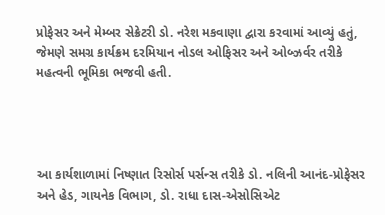પ્રોફેસર અને મેમ્બર સેક્રેટરી ડો. નરેશ મકવાણા દ્વારા કરવામાં આવ્યું હતું, જેમણે સમગ્ર કાર્યક્રમ દરમિયાન નોડલ ઓફિસર અને ઓબ્ઝર્વર તરીકે મહત્વની ભૂમિકા ભજવી હતી.




આ કાર્યશાળામાં નિષ્ણાત રિસોર્સ પર્સન્સ તરીકે ડો. નલિની આનંદ-પ્રોફેસર અને હેડ, ગાયનેક વિભાગ, ડો. રાધા દાસ-એસોસિએટ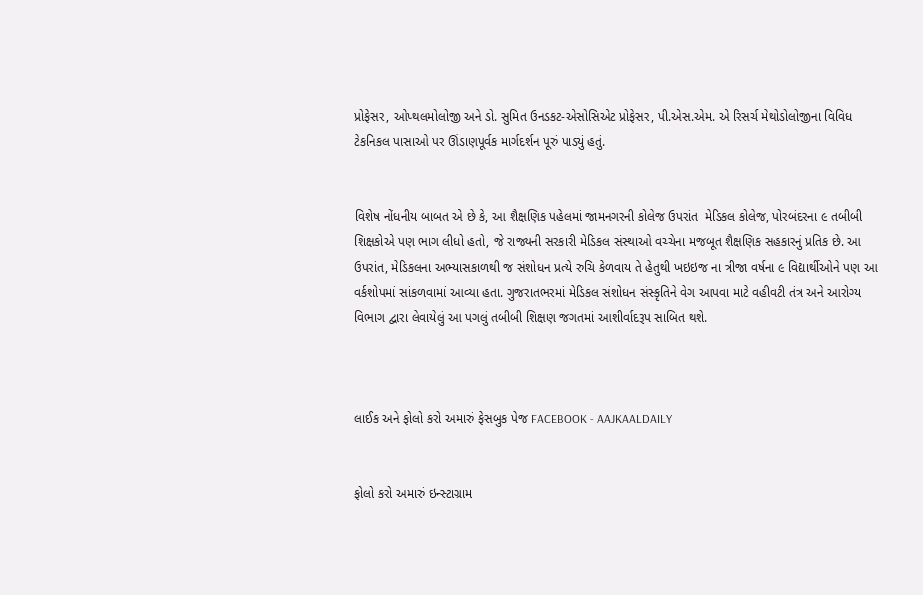પ્રોફેસર, ઓપ્થલમોલોજી અને ડો. સુમિત ઉનડકટ-એસોસિએટ પ્રોફેસર, પી.એસ.એમ. એ રિસર્ચ મેથોડોલોજીના વિવિધ ટેકનિકલ પાસાઓ પર ઊંડાણપૂર્વક માર્ગદર્શન પૂરું પાડ્યું હતું.


વિશેષ નોંધનીય બાબત એ છે કે, આ શૈક્ષણિક પહેલમાં જામનગરની કોલેજ ઉપરાંત  મેડિકલ કોલેજ, પોરબંદરના ૯ તબીબી શિક્ષકોએ પણ ભાગ લીધો હતો, જે રાજ્યની સરકારી મેડિકલ સંસ્થાઓ વચ્ચેના મજબૂત શૈક્ષણિક સહકારનું પ્રતિક છે. આ ઉપરાંત, મેડિકલના અભ્યાસકાળથી જ સંશોધન પ્રત્યે રુચિ કેળવાય તે હેતુથી ખઇઇજ ના ત્રીજા વર્ષના ૯ વિદ્યાર્થીઓને પણ આ વર્કશોપમાં સાંકળવામાં આવ્યા હતા. ગુજરાતભરમાં મેડિકલ સંશોધન સંસ્કૃતિને વેગ આપવા માટે વહીવટી તંત્ર અને આરોગ્ય વિભાગ દ્વારા લેવાયેલું આ પગલું તબીબી શિક્ષણ જગતમાં આશીર્વાદરૂપ સાબિત થશે.



લાઈક અને ફોલો કરો અમારું ફેસબુક પેજ FACEBOOK - AAJKAALDAILY


ફોલો કરો અમારું ઇન્સ્ટાગ્રામ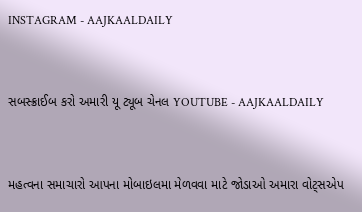INSTAGRAM - AAJKAALDAILY


સબસ્ક્રાઈબ કરો અમારી યૂ ટ્યૂબ ચેનલ YOUTUBE - AAJKAALDAILY


મહત્વના સમાચારો આપના મોબાઇલમા મેળવવા માટે જોડાઓ અમારા વોટ્સએપ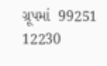ગ્રૂપમાં  99251 12230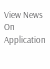View News On Application